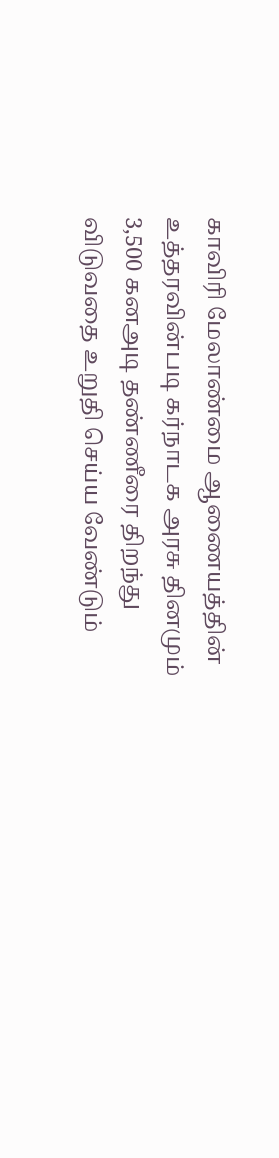காவிரி மேலாண்மை ஆணையத்தின் உத்தரவின்படி கர்நாடக அரசு தினமும் 3,500 கனஅடி தண்ணீரை திறந்து விடுவதை உறுதி செய்ய வேண்டும்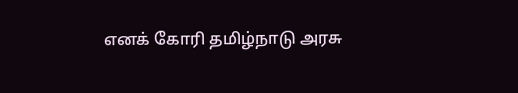எனக் கோரி தமிழ்நாடு அரசு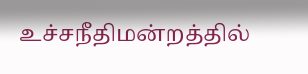உச்சநீதிமன்றத்தில்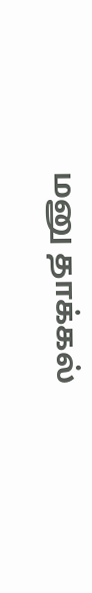மனு தாக்கல்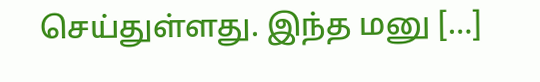செய்துள்ளது. இந்த மனு […]